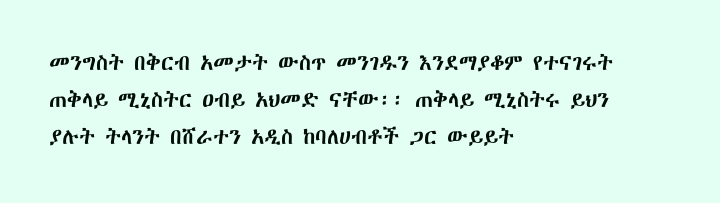መንግስት በቅርብ አመታት ውስጥ መንገዱን እንደማያቆም የተናገሩት ጠቅላይ ሚኒስትር ዐብይ አህመድ ናቸው፡፡ ጠቅላይ ሚኒስትሩ ይህን ያሉት ትላንት በሸራተን አዲስ ከባለሀብቶች ጋር ውይይት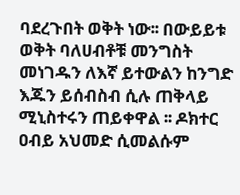ባደረጉበት ወቅት ነው፡፡ በውይይቱ ወቅት ባለሀብቶቹ መንግስት መነገዱን ለእኛ ይተውልን ከንግድ እጁን ይሰብስብ ሲሉ ጠቅላይ ሚኒስተሩን ጠይቀዋል ፡፡ ዶክተር ዐብይ አህመድ ሲመልሱም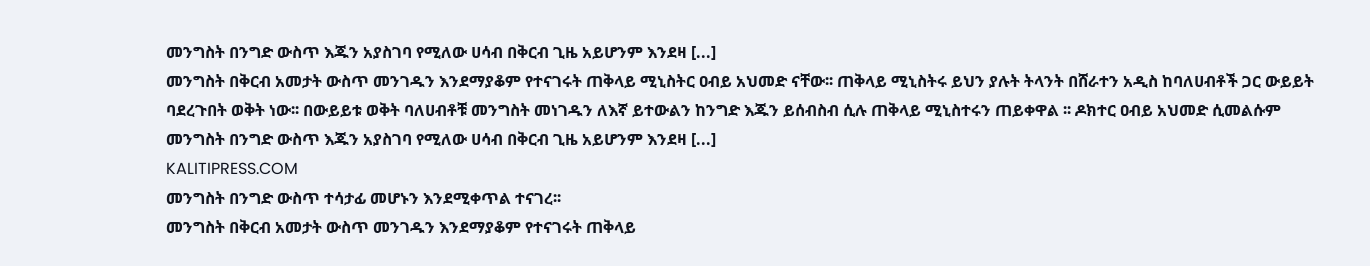መንግስት በንግድ ውስጥ እጁን አያስገባ የሚለው ሀሳብ በቅርብ ጊዜ አይሆንም እንደዛ [...]
መንግስት በቅርብ አመታት ውስጥ መንገዱን እንደማያቆም የተናገሩት ጠቅላይ ሚኒስትር ዐብይ አህመድ ናቸው፡፡ ጠቅላይ ሚኒስትሩ ይህን ያሉት ትላንት በሸራተን አዲስ ከባለሀብቶች ጋር ውይይት ባደረጉበት ወቅት ነው፡፡ በውይይቱ ወቅት ባለሀብቶቹ መንግስት መነገዱን ለእኛ ይተውልን ከንግድ እጁን ይሰብስብ ሲሉ ጠቅላይ ሚኒስተሩን ጠይቀዋል ፡፡ ዶክተር ዐብይ አህመድ ሲመልሱም መንግስት በንግድ ውስጥ እጁን አያስገባ የሚለው ሀሳብ በቅርብ ጊዜ አይሆንም እንደዛ [...]
KALITIPRESS.COM
መንግስት በንግድ ውስጥ ተሳታፊ መሆኑን እንደሚቀጥል ተናገረ፡፡
መንግስት በቅርብ አመታት ውስጥ መንገዱን እንደማያቆም የተናገሩት ጠቅላይ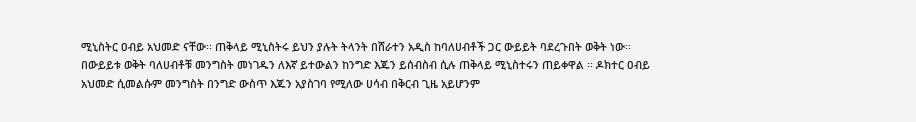ሚኒስትር ዐብይ አህመድ ናቸው፡፡ ጠቅላይ ሚኒስትሩ ይህን ያሉት ትላንት በሸራተን አዲስ ከባለሀብቶች ጋር ውይይት ባደረጉበት ወቅት ነው፡፡ በውይይቱ ወቅት ባለሀብቶቹ መንግስት መነገዱን ለእኛ ይተውልን ከንግድ እጁን ይሰብስብ ሲሉ ጠቅላይ ሚኒስተሩን ጠይቀዋል ፡፡ ዶክተር ዐብይ አህመድ ሲመልሱም መንግስት በንግድ ውስጥ እጁን አያስገባ የሚለው ሀሳብ በቅርብ ጊዜ አይሆንም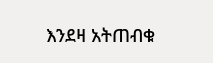እንደዛ አትጠብቁ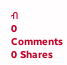ብ
0 Comments 0 Shares